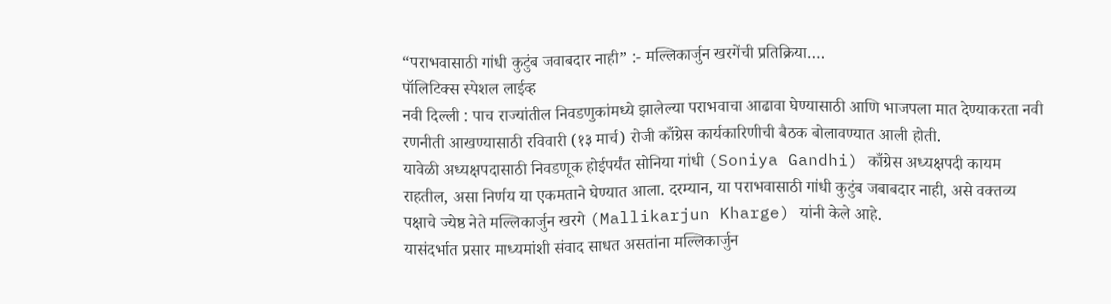“पराभवासाठी गांधी कुटुंब जवाबदार नाही” :- मल्लिकार्जुन खरगेंची प्रतिक्रिया….
पॉलिटिक्स स्पेशल लाईव्ह
नवी दिल्ली : पाच राज्यांतील निवडणुकांमध्ये झालेल्या पराभवाचा आढावा घेण्यासाठी आणि भाजपला मात देण्याकरता नवी रणनीती आखण्यासाठी रविवारी (१३ मार्च) रोजी काँग्रेस कार्यकारिणीची बैठक बोलावण्यात आली होती.
यावेळी अध्यक्षपदासाठी निवडणूक होईपर्यंत सोनिया गांधी (Soniya Gandhi) काँग्रेस अध्यक्षपदी कायम राहतील, असा निर्णय या एकमताने घेण्यात आला. दरम्यान, या पराभवासाठी गांधी कुटुंब जबाबदार नाही, असे वक्तव्य पक्षाचे ज्येष्ठ नेते मल्लिकार्जुन खरगे (Mallikarjun Kharge) यांनी केले आहे.
यासंदर्भात प्रसार माध्यमांशी संवाद साधत असतांना मल्लिकार्जुन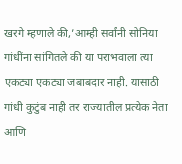खरगे म्हणाले की,’आम्ही सर्वांनी सोनिया गांधींना सांगितले की या पराभवाला त्या एकट्या एकट्या जबाबदार नाही. यासाठी गांधी कुटुंब नाही तर राज्यातील प्रत्येक नेता आणि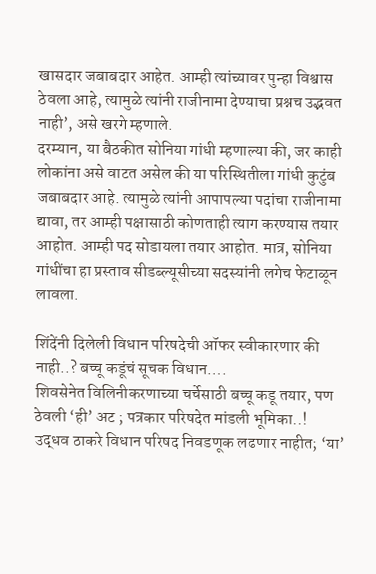खासदार जबाबदार आहेत. आम्ही त्यांच्यावर पुन्हा विश्वास ठेवला आहे, त्यामुळे त्यांनी राजीनामा देण्याचा प्रश्नच उद्भवत नाही’, असे खरगे म्हणाले.
दरम्यान, या बैठकीत सोनिया गांधी म्हणाल्या की, जर काही लोकांना असे वाटत असेल की या परिस्थितीला गांधी कुटुंब जबाबदार आहे. त्यामुळे त्यांनी आपापल्या पदांचा राजीनामा द्यावा, तर आम्ही पक्षासाठी कोणताही त्याग करण्यास तयार आहोत. आम्ही पद सोडायला तयार आहोत. मात्र, सोनिया गांधींचा हा प्रस्ताव सीडब्ल्यूसीच्या सदस्यांनी लगेच फेटाळून लावला.

शिंदेंनी दिलेली विधान परिषदेची ऑफर स्वीकारणार की नाही..? बच्चू कडूंचं सूचक विधान….
शिवसेनेत विलिनीकरणाच्या चर्चेसाठी बच्चू कडू तयार, पण ठेवली ‘ही’ अट ; पत्रकार परिषदेत मांडली भूमिका..!
उद्धव ठाकरे विधान परिषद निवडणूक लढणार नाहीत; ‘या’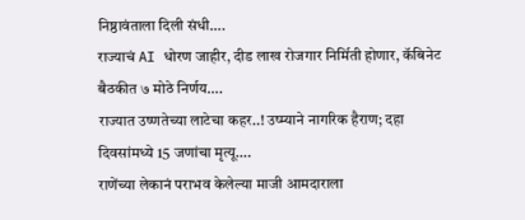निष्ठावंताला दिली संधी….
राज्याचं AI धोरण जाहीर, दीड लाख रोजगार निर्मिती होणार, कॅबिनेट बैठकीत ७ मोठे निर्णय….
राज्यात उष्णतेच्या लाटेचा कहर..! उष्म्याने नागरिक हैराण; दहा दिवसांमध्ये 15 जणांचा मृत्यू….
राणेंच्या लेकानं पराभव केलेल्या माजी आमदाराला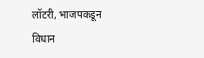लॉटरी, भाजपकडून विधान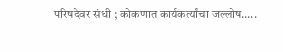परिषदेवर संधी ; कोकणात कार्यकर्त्यांचा जल्लोष…..